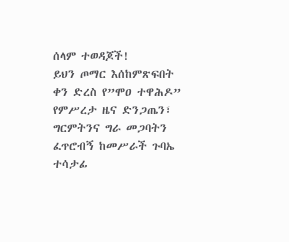ሰላም ተወዳጆች!
ይህን ጦማር እሰከምጽፍበት ቀን ድረስ የ”ሞዐ ተዋሕዶ” የምሥረታ ዜና ድንጋጤን፣ ግርምትንና ግራ መጋባትን ፈጥሮብኝ ከመሥራች ጉባኤ ተሳታፊ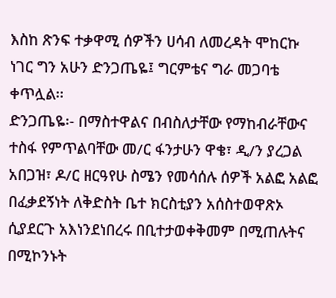እስከ ጽንፍ ተቃዋሚ ሰዎችን ሀሳብ ለመረዳት ሞከርኩ ነገር ግን አሁን ድንጋጤዬ፤ ግርምቴና ግራ መጋባቴ ቀጥሏል፡፡
ድንጋጤዬ፡- በማስተዋልና በብስለታቸው የማከብራቸውና ተስፋ የምጥልባቸው መ/ር ፋንታሁን ዋቄ፣ ዲ/ን ያረጋል አበጋዝ፣ ዶ/ር ዘርዓየሁ ስሜን የመሳሰሉ ሰዎች አልፎ አልፎ በፈቃደኝነት ለቅድስት ቤተ ክርስቲያን አሰስተወዋጽኦ ሲያደርጉ አእነንደነበረሩ በቢተታወቀቅመም በሚጠሉትና በሚኮንኑት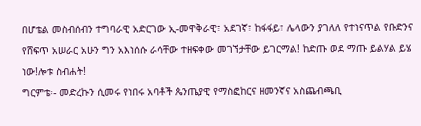በሆቴል መስብሰብን ተግባራዊ አድርገው ኢ-መዋቅራዊ፣ አደገኛ፣ ከፋፋይ፣ ሌላውን ያገለለ የተነናጥል የቡድንና የሸፍጥ አሠራር አሁን ግን አእነሰሱ ራሳቸው ተዘፍቀው መገኘታቸው ይገርማል! ከድጡ ወደ ማጡ ይልሃል ይሄ ነው!ሎቱ ስብሐት!
ግርምቴ፡- መድረኩን ሲመሩ የነበሩ አባቶች ጴንጤያዊ የማስፎከርና ዘመንኛና አስጨብጫቢ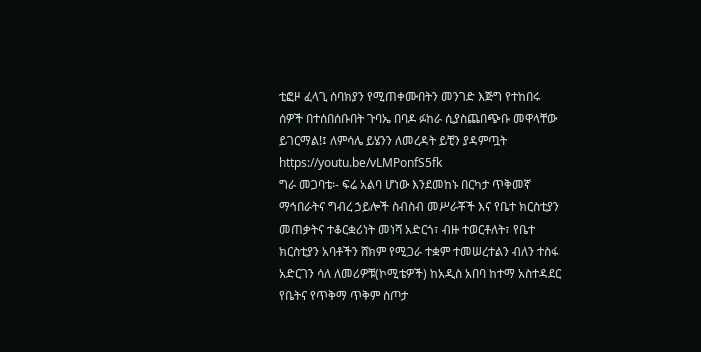ቲፎዞ ፈላጊ ሰባክያን የሚጠቀሙበትን መንገድ እጅግ የተከበሩ ሰዎች በተሰበሰቡበት ጉባኤ በባዶ ፉከራ ሲያስጨበጭቡ መዋላቸው ይገርማል!፤ ለምሳሌ ይሄንን ለመረዳት ይቺን ያዳምጧት https://youtu.be/vLMPonfS5fk
ግራ መጋባቴ፡- ፍሬ አልባ ሆነው እንደመከኑ በርካታ ጥቅመኛ ማኅበራትና ግብረ ኃይሎች ስብስብ መሥራቾች እና የቤተ ክርስቲያን መጠቃትና ተቆርቋሪነት መነሻ አድርጎ፣ ብዙ ተወርቶለት፣ የቤተ ክርስቲያን አባቶችን ሸክም የሚጋራ ተቋም ተመሠረተልን ብለን ተስፋ አድርገን ሳለ ለመሪዎቹ(ኮሚቴዎች) ከአዲስ አበባ ከተማ አስተዳደር የቤትና የጥቅማ ጥቅም ስጦታ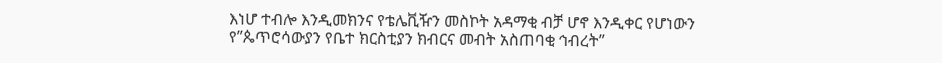እነሆ ተብሎ እንዲመክንና የቴሌቪዥን መስኮት አዳማቂ ብቻ ሆኖ እንዲቀር የሆነውን የ”ጴጥሮሳውያን የቤተ ክርስቲያን ክብርና መብት አስጠባቂ ኅብረት”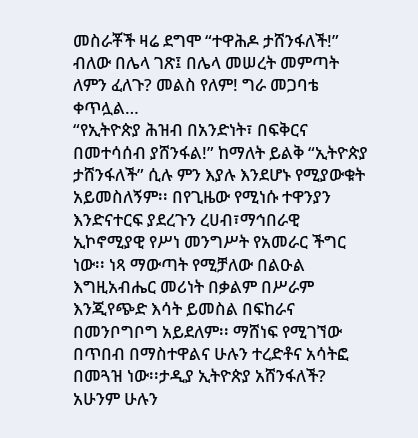መስራቾች ዛሬ ደግሞ “ተዋሕዶ ታሸንፋለች!” ብለው በሌላ ገጽ፤ በሌላ መሠረት መምጣት ለምን ፈለጉ? መልስ የለም! ግራ መጋባቴ ቀጥሏል…
“የኢትዮጵያ ሕዝብ በአንድነት፣ በፍቅርና በመተሳሰብ ያሸንፋል!” ከማለት ይልቅ “ኢትዮጵያ ታሸንፋለች” ሲሉ ምን እያሉ እንደሆኑ የሚያውቁት አይመስለኝም፡፡ በየጊዜው የሚነሱ ተዋንያን እንድናተርፍ ያደረጉን ረሀብ፣ማኅበራዊ ኢኮኖሚያዊ የሥነ መንግሥት የአመራር ችግር ነው፡፡ ነጻ ማውጣት የሚቻለው በልዑል እግዚአብሔር መሪነት በቃልም በሥራም እንጂየጭድ እሳት ይመስል በፍከራና በመንቦግቦግ አይደለም፡፡ ማሸነፍ የሚገኘው በጥበብ በማስተዋልና ሁሉን ተረድቶና አሳትፎ በመጓዝ ነው፡፡ታዲያ ኢትዮጵያ አሸንፋለች?
አሁንም ሁሉን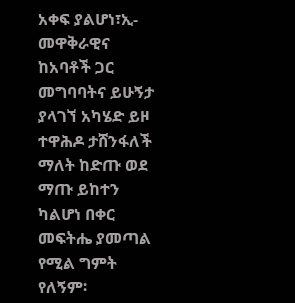አቀፍ ያልሆነ፣ኢ-መዋቅራዊና ከአባቶች ጋር መግባባትና ይሁኝታ ያላገኘ አካሄድ ይዞ ተዋሕዶ ታሸንፋለች ማለት ከድጡ ወደ ማጡ ይከተን ካልሆነ በቀር መፍትሔ ያመጣል የሚል ግምት የለኝም፡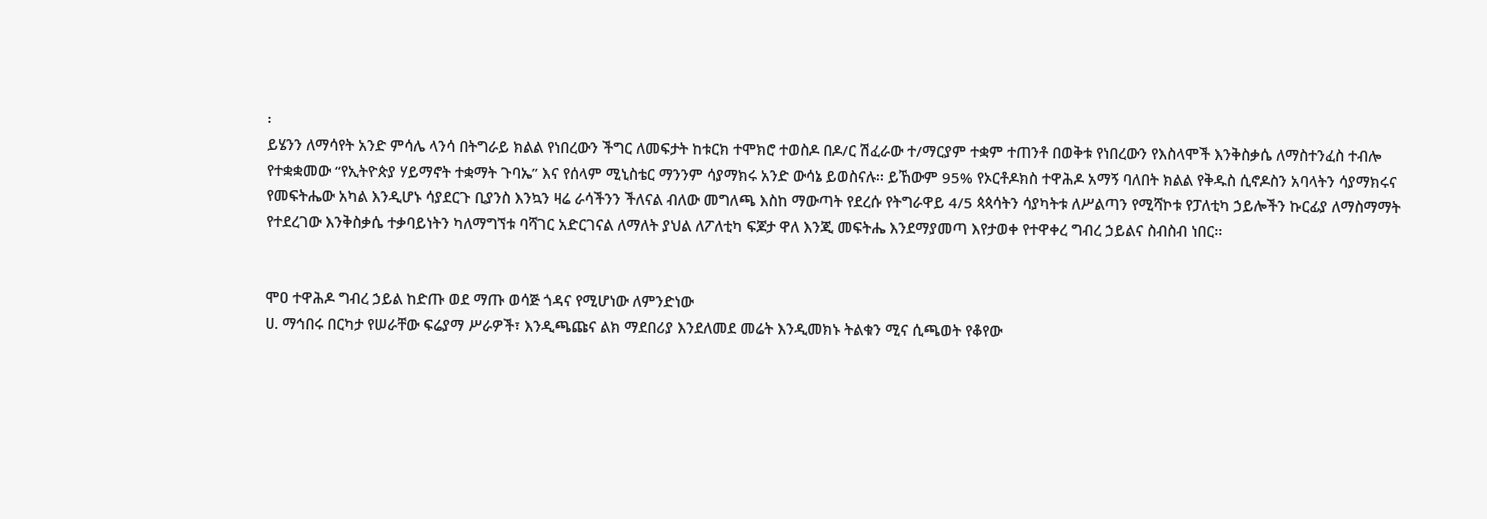፡
ይሄንን ለማሳየት አንድ ምሳሌ ላንሳ በትግራይ ክልል የነበረውን ችግር ለመፍታት ከቱርክ ተሞክሮ ተወስዶ በዶ/ር ሽፈራው ተ/ማርያም ተቋም ተጠንቶ በወቅቱ የነበረውን የእስላሞች እንቅስቃሴ ለማስተንፈስ ተብሎ የተቋቋመው “የኢትዮጵያ ሃይማኖት ተቋማት ጉባኤ” እና የሰላም ሚኒስቴር ማንንም ሳያማክሩ አንድ ውሳኔ ይወስናሉ፡፡ ይኸውም 95% የኦርቶዶክስ ተዋሕዶ አማኝ ባለበት ክልል የቅዱስ ሲኖዶስን አባላትን ሳያማክሩና የመፍትሔው አካል እንዲሆኑ ሳያደርጉ ቢያንስ እንኳን ዛሬ ራሳችንን ችለናል ብለው መግለጫ እስከ ማውጣት የደረሱ የትግራዋይ 4/5 ጳጳሳትን ሳያካትቱ ለሥልጣን የሚሻኮቱ የፓለቲካ ኃይሎችን ኩርፊያ ለማስማማት የተደረገው እንቅስቃሴ ተቃባይነትን ካለማግኘቱ ባሻገር አድርገናል ለማለት ያህል ለፖለቲካ ፍጆታ ዋለ እንጂ መፍትሔ እንደማያመጣ እየታወቀ የተዋቀረ ግብረ ኃይልና ስብስብ ነበር፡፡


ሞዐ ተዋሕዶ ግብረ ኃይል ከድጡ ወደ ማጡ ወሳጅ ጎዳና የሚሆነው ለምንድነው
ሀ. ማኅበሩ በርካታ የሠራቸው ፍሬያማ ሥራዎች፣ እንዲጫጩና ልክ ማደበሪያ እንደለመደ መሬት እንዲመክኑ ትልቁን ሚና ሲጫወት የቆየው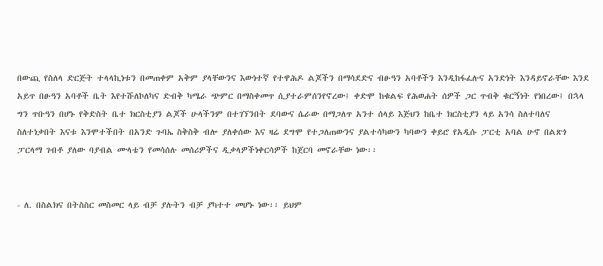በውጪ የስለላ ድርጅት ተላላኪነቱን በመጠቀም አቅም ያላቸውንና እውነተኛ የተዋሕዶ ልጆችን በማሳደድና ብፁዓን አባቶችን እንዲከፋፈሉና አንድነት እንዳይኖራቸው እንደ አይጥ በፁዓን አባቶች ቤት እየተሹለኮለካና ድብቅ ካሜራ ጭምር በማስቀመጥ ሲያተራምሰንየኖረው፤ ቀድሞ ከቁልፍ የሕወሐት ሰዎች ጋር ጥብቅ ቁርኝነት የነበረው፤ በኋላ ግን ጥቡዓን በሆኑ የቅድስት ቤተ ክርስቲያን ልጆች ሁላችንም በተገኘንበት ደባውና ሴራው በማጋለጥ አንተ ሰላይ እጅህን ከቤተ ክርስቲያን ላይ አንሳ ስለተባለና ስለተነቃበት እናቱ እንሞተችበት በአንድ ጉባኤ ስቅስቅ ብሎ ያለቀሰው እና ዛሬ ደግሞ የተጋለጠውንና ያልተሳካውን ካባውን ቀይሮ የአዲሱ ፓርቲ አባል ሁኖ በልጽጎ ፓርላማ ገብቶ ያለው ባያብል ሙላቴን የመሳሰሉ መሰሪዎችና ዲቃላዎችነቀርሳዎች ከጀርባ መኖራቸው ነው፡፡


- ለ. በስልክና በትስስር መስመር ላይ ብቻ ያሉትን ብቻ ያካተተ መሆኑ ነው፡፡ ይህም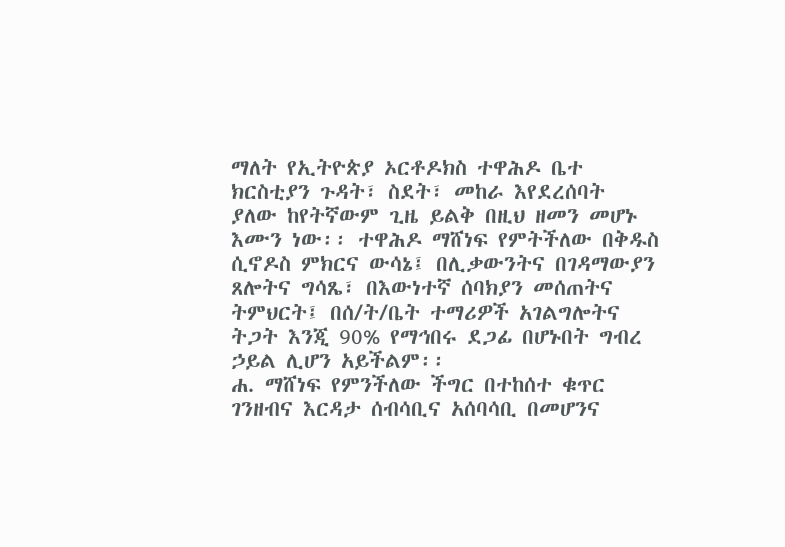ማለት የኢትዮጵያ ኦርቶዶክስ ተዋሕዶ ቤተ ክርስቲያን ጉዳት፣ ስደት፣ መከራ እየደረሰባት ያለው ከየትኛውም ጊዜ ይልቅ በዚህ ዘመን መሆኑ እሙን ነው፡፡ ተዋሕዶ ማሸነፍ የምትችለው በቅዱስ ሲኖዶስ ምክርና ውሳኔ፤ በሊቃውንትና በገዳማውያን ጸሎትና ግሳጼ፣ በእውነተኛ ሰባክያን መሰጠትና ትምህርት፤ በሰ/ት/ቤት ተማሪዎች አገልግሎትና ትጋት እንጂ 90% የማኅበሩ ደጋፊ በሆኑበት ግብረ ኃይል ሊሆን አይችልም፡፡
ሐ. ማሸነፍ የምንችለው ችግር በተከሰተ ቁጥር ገንዘብና እርዳታ ሰብሳቢና አሰባሳቢ በመሆንና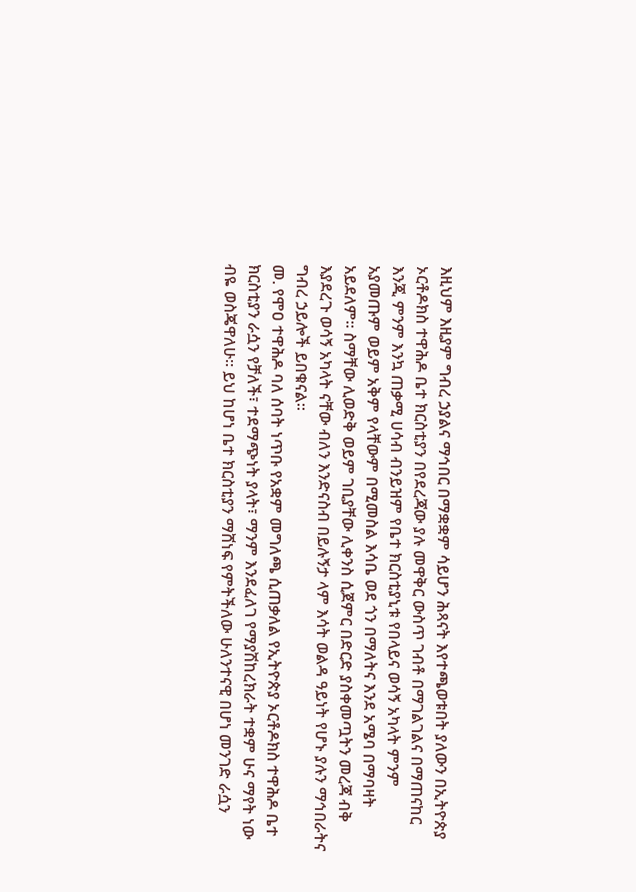እዚህም እዚያም ግብረ ኃያልና ማኅበር በማቋቋም ሳይሆን ሕጻናት እየተጫወቱበት ያለውን በኢትዮጵያ ኦርቶዶክስ ተዋሕዶ ቤተ ክርስቲያን በየደረጃው ያሉ መዋቅር ውስጥ ገብቶ በማገልገልና በማጠናከር እንጂ ምንም እንኳ ጠቃሚ ሀሳብ ብንይዝም የቤተ ክርስቲያኒቱ የበላይና ወሳኝ አካላት ምንም አያመጡም ወይም አቅም የላቸውም በሚመስል እሳቤ ወደ ጎን በማለትና እንደ አሜባ በማባዛት አይደለም፡፡ ስማቸው ሊወድቅ ወይም ገቢያቸው ሊቀንስ ሲጀምር በድርድ ያስቀመጧትን መረጃ ብቅ እያደረጉ ወሳኝ አካላት ናቸው ብለን እንድናስብ በይሉኝታ ላም እሳት ወልዳ ዓይነት የሆኑ ያሉን ማኅበራትና ግብረ ኃይሎች ይበቁናል፡፡
መ. የሞዐ ተዋሕዶ ባለ ሰባት ነጥቡ የአቋም መግለጫ ሲጠቃለል የኢትዮጵያ ኦርቶዶክስ ተዋሕዶ ቤተ ክርስቲያን ራሷን የቻለች፣ ተደማጭነት ያላት፣ ማንም እንደፈለገ የማያሽከረክራት ተቋም ሁና ማየት ነው ብዬ ወስጄዋለሁ፡፡ ይህ ከሆነ ቤተ ክርስቲያን ማሸነፍ የምትችለው ሁለንተናዊ በሆነ መንገድ ራሷን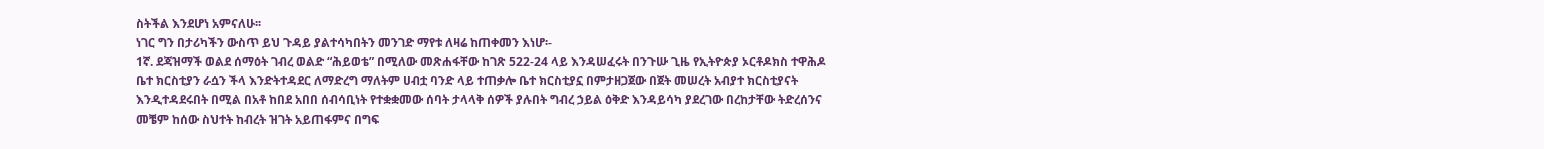ስትችል እንደሆነ አምናለሁ፡፡
ነገር ግን በታሪካችን ውስጥ ይህ ጉዳይ ያልተሳካበትን መንገድ ማየቱ ለዛሬ ከጠቀመን እነሆ፡-
1ኛ. ደጃዝማች ወልደ ሰማዕት ገብረ ወልድ “ሕይወቴ” በሚለው መጽሐፋቸው ከገጽ 522-24 ላይ እንዳሠፈሩት በንጉሡ ጊዜ የኢትዮጵያ ኦርቶዶክስ ተዋሕዶ ቤተ ክርስቲያን ራሷን ችላ እንድትተዳደር ለማድረግ ማለትም ሀብቷ ባንድ ላይ ተጠቃሎ ቤተ ክርስቲያኗ በምታዘጋጀው በጀት መሠረት አብያተ ክርስቲያናት እንዲተዳደሩበት በሚል በአቶ ከበደ አበበ ሰብሳቢነት የተቋቋመው ሰባት ታላላቅ ሰዎች ያሉበት ግብረ ኃይል ዕቅድ እንዳይሳካ ያደረገው በረከታቸው ትድረሰንና መቼም ከሰው ስህተት ከብረት ዝገት አይጠፋምና በግፍ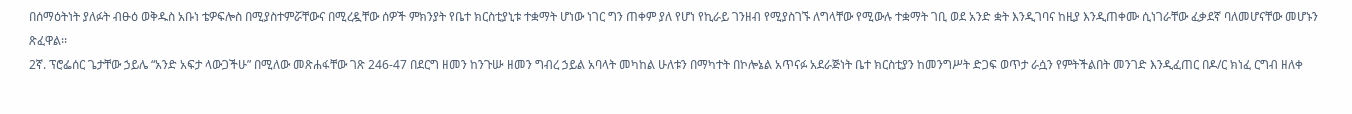በሰማዕትነት ያለፉት ብፁዕ ወቅዱስ አቡነ ቴዎፍሎስ በሚያስተምሯቸውና በሚረዷቸው ሰዎች ምክንያት የቤተ ክርስቲያኒቱ ተቋማት ሆነው ነገር ግን ጠቀም ያለ የሆነ የኪራይ ገንዘብ የሚያስገኙ ለግላቸው የሚውሉ ተቋማት ገቢ ወደ አንድ ቋት እንዲገባና ከዚያ እንዲጠቀሙ ሲነገራቸው ፈቃደኛ ባለመሆናቸው መሆኑን ጽፈዋል፡፡
2ኛ. ፕሮፌሰር ጌታቸው ኃይሌ “አንድ አፍታ ላውጋችሁ” በሚለው መጽሐፋቸው ገጽ 246-47 በደርግ ዘመን ከንጉሡ ዘመን ግብረ ኃይል አባላት መካከል ሁለቱን በማካተት በኮሎኔል አጥናፉ አደራጅነት ቤተ ክርስቲያን ከመንግሥት ድጋፍ ወጥታ ራሷን የምትችልበት መንገድ እንዲፈጠር በዶ/ር ክነፈ ርግብ ዘለቀ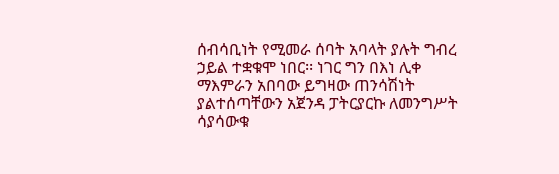ሰብሳቢነት የሚመራ ሰባት አባላት ያሉት ግብረ ኃይል ተቋቁሞ ነበር፡፡ ነገር ግን በእነ ሊቀ ማእምራን አበባው ይግዛው ጠንሳሽነት ያልተሰጣቸውን አጀንዳ ፓትርያርኩ ለመንግሥት ሳያሳውቁ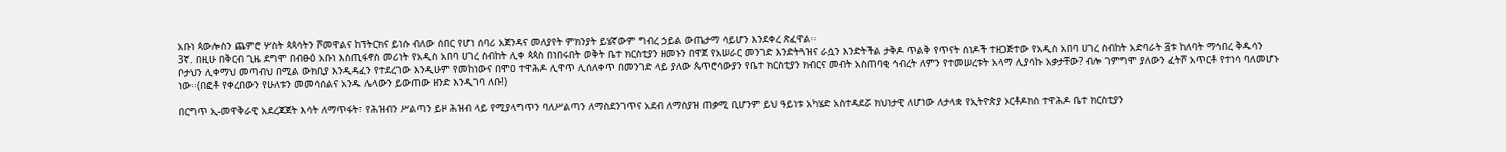አቡነ ጳውሎስን ጨምሮ ሦስት ጳጳሳትን ሾመዋልና ከፕትርክና ይነሱ ብለው ሰበር የሆነ ሰባሪ አጀንዳና መለያየት ምክንያት ይሄኛውም ግብረ ኃይል ውጤታማ ሳይሆን እንደቀረ ጽፈዋል፡፡
3ኛ. በዚሁ በቅርብ ጊዜ ደግሞ በብፁዕ አቡነ እስጢፋኖስ መሪነት የአዲስ አበባ ሀገረ ስብከት ሊቀ ጳጳስ በነበሩበት ወቅት ቤተ ክርስቲያን ዘመኑን በዋጀ የአሠራር መንገድ እንድትጓዝና ራሷን እንድትችል ታቅዶ ጥልቅ የጥናት ሰነዶች ተዘጋጅተው የአዲስ አበባ ሀገረ ስብከት አድባራት ፭ቱ ከለባት ማኅበረ ቅዱሳን ቦታህን ሊቀማህ መጣብህ በሚል ውክቢያ እንዲዳፈን የተደረገው እንዲሁም የመከነውና በሞዐ ተዋሕዶ ሊዋጥ ሊሰለቀጥ በመንገድ ላይ ያለው ጴጥሮሳውያን የቤተ ክርስቲያን ክብርና መብት አስጠባቂ ኅብረት ለምን የተመሠረቱት አላማ ሊያሳኩ አቃታቸው? ብሎ ገምግሞ ያለውን ፈትሾ አጥርቶ የተነሳ ባለመሆኑ ነው፡፡(በፎቶ የቀረበውን የሁለቱን መመሳሰልና አንዱ ሌላውን ይውጠው ዘንድ እንዲገባ ለቡ!)

በርግጥ ኢ-መዋቅራዊ አደረጃጀት እሳት ለማጥፋት፣ የሕዝብን ሥልጣን ይዞ ሕዝብ ላይ የሚያላግጥን ባለሥልጣን ለማስደንገጥና አደብ ለማስያዝ ጠቃሚ ቢሆንም ይህ ዓይነቱ አካሄድ አስተዳደሯ ክህነታዊ ለሆነው ለታላቋ የኢትዮጵያ ኦርቶዶክስ ተዋሕዶ ቤተ ክርስቲያን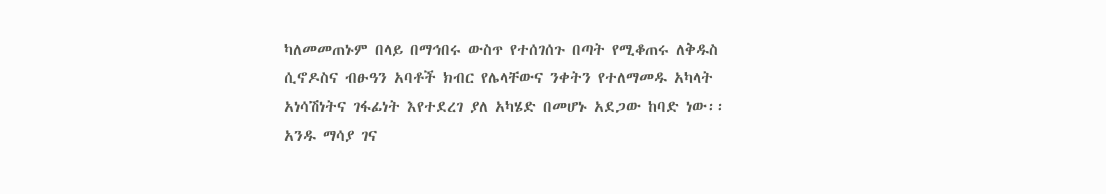ካለመመጠኑም በላይ በማኅበሩ ውስጥ የተሰገሰጉ በጣት የሚቆጠሩ ለቅዱስ ሲኖዶስና ብፁዓን አባቶች ክብር የሌላቸውና ንቀትን የተለማመዱ አካላት አነሳሽነትና ገፋፊነት እየተደረገ ያለ አካሄድ በመሆኑ አደጋው ከባድ ነው፡፡ አንዱ ማሳያ ገና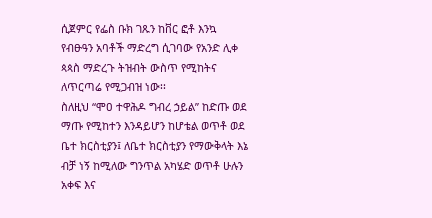ሲጀምር የፌስ ቡክ ገጹን ከቨር ፎቶ እንኳ የብፁዓን አባቶች ማድረግ ሲገባው የአንድ ሊቀ ጳጳስ ማድረጉ ትዝብት ውስጥ የሚከትና ለጥርጣሬ የሚጋብዝ ነው፡፡
ስለዚህ “ሞዐ ተዋሕዶ ግብረ ኃይል” ከድጡ ወደ ማጡ የሚከተን እንዳይሆን ከሆቴል ወጥቶ ወደ ቤተ ክርስቲያን፤ ለቤተ ክርስቲያን የማውቅላት እኔ ብቻ ነኝ ከሚለው ግንጥል አካሄድ ወጥቶ ሁሉን አቀፍ እና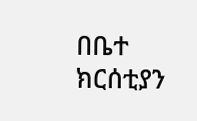በቤተ ክርሰቲያን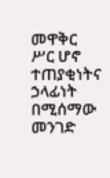መዋቅር ሥር ሆኖ ተጠያቂነትና ኃላፊነት በሚሰማው መንገድ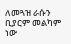ለመጓዝ ራሱን ቢያርም መልካም ነው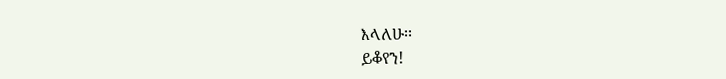እላለሁ፡፡
ይቆየን!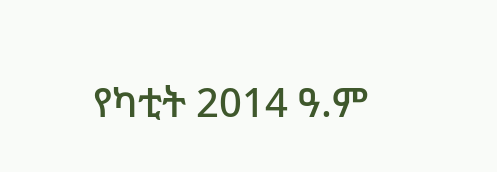የካቲት 2014 ዓ.ም